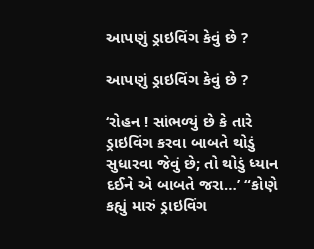આપણું ડ્રાઇવિંગ કેવું છે ?

આપણું ડ્રાઇવિંગ કેવું છે ?

‘રોહન ! સાંભળ્યું છે કે તારે ડ્રાઇવિંગ કરવા બાબતે થોડું સુધારવા જેવું છે; તો થોડું ધ્યાન દઈને એ બાબતે જરા…’ “કોણે કહ્યું મારું ડ્રાઇવિંગ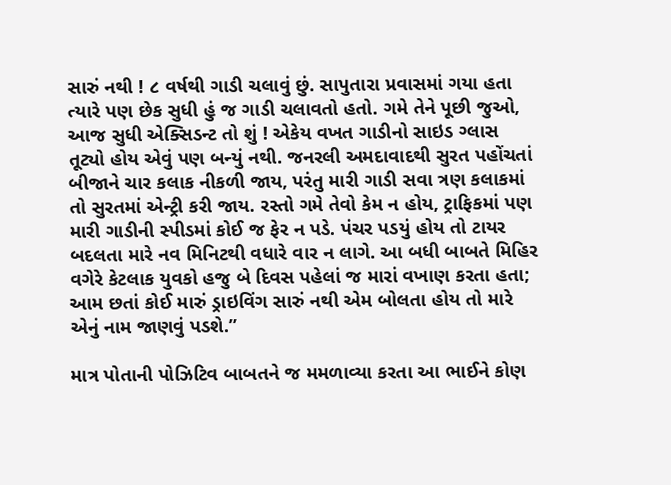સારું નથી ! ૮ વર્ષથી ગાડી ચલાવું છું. સાપુતારા પ્રવાસમાં ગયા હતા ત્યારે પણ છેક સુધી હું જ ગાડી ચલાવતો હતો. ગમે તેને પૂછી જુઓ, આજ સુધી એક્સિડન્ટ તો શું ! એકેય વખત ગાડીનો સાઇડ ગ્લાસ તૂટ્યો હોય એવું પણ બન્યું નથી. જનરલી અમદાવાદથી સુરત પહોંચતાં બીજાને ચાર કલાક નીકળી જાય, પરંતુ મારી ગાડી સવા ત્રણ કલાકમાં તો સુરતમાં એન્ટ્રી કરી જાય. રસ્તો ગમે તેવો કેમ ન હોય, ટ્રાફિકમાં પણ મારી ગાડીની સ્પીડમાં કોઈ જ ફેર ન પડે. પંચર પડયું હોય તો ટાયર બદલતા મારે નવ મિનિટથી વધારે વાર ન લાગે. આ બધી બાબતે મિહિર વગેરે કેટલાક યુવકો હજુ બે દિવસ પહેલાં જ મારાં વખાણ કરતા હતા; આમ છતાં કોઈ મારું ડ્રાઇવિંગ સારું નથી એમ બોલતા હોય તો મારે એનું નામ જાણવું પડશે.”

માત્ર પોતાની પોઝિટિવ બાબતને જ મમળાવ્યા કરતા આ ભાઈને કોણ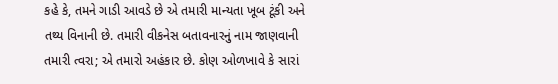કહે કે, તમને ગાડી આવડે છે એ તમારી માન્યતા ખૂબ ટૂંકી અને તથ્ય વિનાની છે. તમારી વીકનેસ બતાવનારનું નામ જાણવાની તમારી ત્વરા; એ તમારો અહંકાર છે. કોણ ઓળખાવે કે સારાં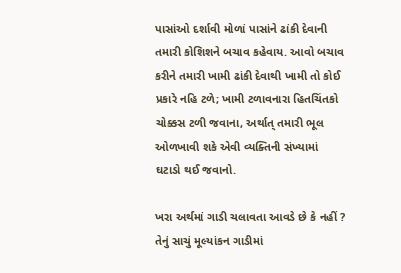પાસાંઓ દર્શાવી મોળાં પાસાંને ઢાંકી દેવાની તમારી કોશિશને બચાવ કહેવાય. આવો બચાવ કરીને તમારી ખામી ઢાંકી દેવાથી ખામી તો કોઈ પ્રકારે નહિ ટળે; ખામી ટળાવનારા હિતચિંતકો ચોક્કસ ટળી જવાના, અર્થાત્ તમારી ભૂલ ઓળખાવી શકે એવી વ્યક્તિની સંખ્યામાં ઘટાડો થઈ જવાનો.

ખરા અર્થમાં ગાડી ચલાવતા આવડે છે કે નહીં ? તેનું સાચું મૂલ્યાંકન ગાડીમાં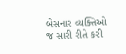બેસનાર વ્યક્તિઓ જ સારી રીતે કરી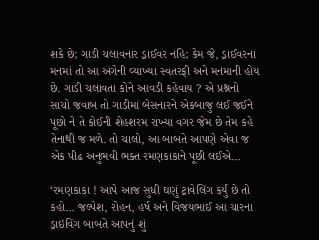શકે છે; ગાડી ચલાવનાર ડ્રાઈવર નહિ; કેમ જે, ડ્રાઈવરના મનમાં તો આ અંગેની વ્યાખ્યા સ્વતરફી અને મનમાની હોય છે. ગાડી ચલાવતા કોને આવડી કહેવાય ? એ પ્રશ્નનો સાચો જવાબ તો ગાડીમાં બેસનારને એકબાજુ લઈ જઈને પૂછો ને તે કોઈની શેહશરમ રાખ્યા વગર જેમ છે તેમ કહે તેનાથી જ મળે. તો ચાલો, આ બાબતે આપણે એવા જ એક પીઢ અનુભવી ભક્ત રમણકાકાને પૂછી લઈએ…

‘રમણકાકા ! આપે આજ સુધી ઘણું ટ્રાવેલિંગ કર્યું છે તો કહો… જલ્પેશ, રોહન, હર્ષ અને વિજયભાઈ આ ચારના ડ્રાઇવિંગ બાબતે આપનું શું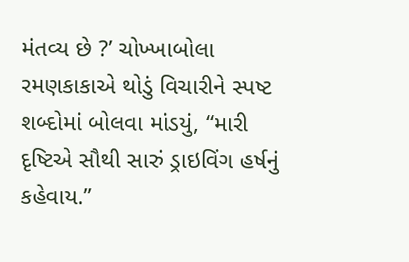મંતવ્ય છે ?’ ચોખ્ખાબોલા રમણકાકાએ થોડું વિચારીને સ્પષ્ટ શબ્દોમાં બોલવા માંડયું, “મારી દૃષ્ટિએ સૌથી સારું ડ્રાઇવિંગ હર્ષનું કહેવાય.”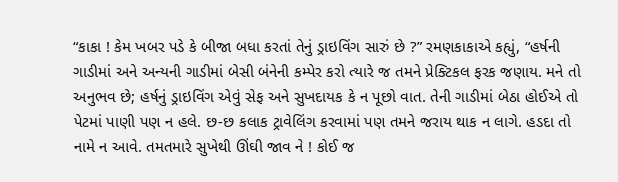“કાકા ! કેમ ખબર પડે કે બીજા બધા કરતાં તેનું ડ્રાઇવિંગ સારું છે ?” રમણકાકાએ કહ્યું, “હર્ષની ગાડીમાં અને અન્યની ગાડીમાં બેસી બંનેની કમ્પેર કરો ત્યારે જ તમને પ્રેક્ટિકલ ફરક જણાય. મને તો અનુભવ છે; હર્ષનું ડ્રાઇવિંગ એવું સેફ અને સુખદાયક કે ન પૂછો વાત. તેની ગાડીમાં બેઠા હોઈએ તો પેટમાં પાણી પણ ન હલે. છ-છ કલાક ટ્રાવેલિંગ કરવામાં પણ તમને જરાય થાક ન લાગે. હડદા તો નામે ન આવે. તમતમારે સુખેથી ઊંઘી જાવ ને ! કોઈ જ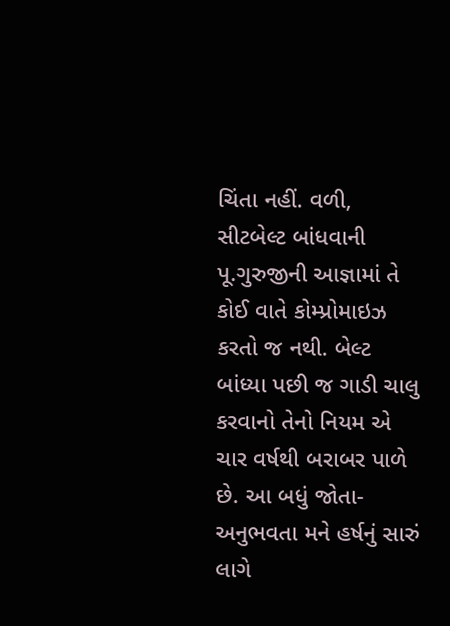ચિંતા નહીં. વળી, સીટબેલ્ટ બાંધવાની પૂ.ગુરુજીની આજ્ઞામાં તે કોઈ વાતે કોમ્પ્રોમાઇઝ કરતો જ નથી. બેલ્ટ બાંધ્યા પછી જ ગાડી ચાલુ કરવાનો તેનો નિયમ એ ચાર વર્ષથી બરાબર પાળે છે. આ બધું જોતા-અનુભવતા મને હર્ષનું સારું લાગે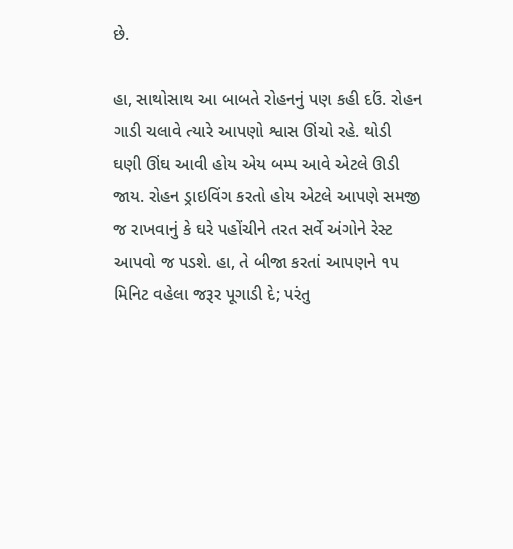છે.

હા, સાથોસાથ આ બાબતે રોહનનું પણ કહી દઉં. રોહન ગાડી ચલાવે ત્યારે આપણો શ્વાસ ઊંચો રહે. થોડી ઘણી ઊંઘ આવી હોય એય બમ્પ આવે એટલે ઊડી જાય. રોહન ડ્રાઇવિંગ કરતો હોય એટલે આપણે સમજી જ રાખવાનું કે ઘરે પહોંચીને તરત સર્વે અંગોને રેસ્ટ આપવો જ પડશે. હા, તે બીજા કરતાં આપણને ૧૫ મિનિટ વહેલા જરૂર પૂગાડી દે; પરંતુ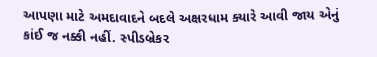આપણા માટે અમદાવાદને બદલે અક્ષરધામ ક્યારે આવી જાય એનું કાંઈ જ નક્કી નહીં. સ્પીડબ્રેકર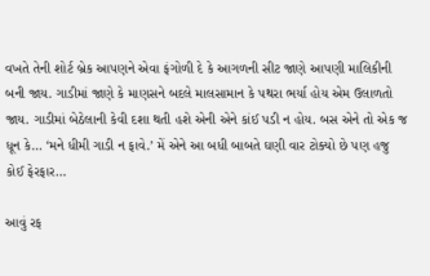વખતે તેની શોર્ટ બ્રેક આપણને એવા ફંગોળી દે કે આગળની સીટ જાણે આપણી માલિકીની બની જાય. ગાડીમાં જાણે કે માણસને બદલે માલસામાન કે પથરા ભર્યા હોય એમ ઉલાળતો જાય. ગાડીમાં બેઠેલાની કેવી દશા થતી હશે એની એને કાંઈ પડી ન હોય. બસ એને તો એક જ ધૂન કે… ‘મને ધીમી ગાડી ન ફાવે.’ મેં એને આ બધી બાબતે ઘણી વાર ટોક્યો છે પણ હજુ કોઈ ફેરફાર…

આવું રફ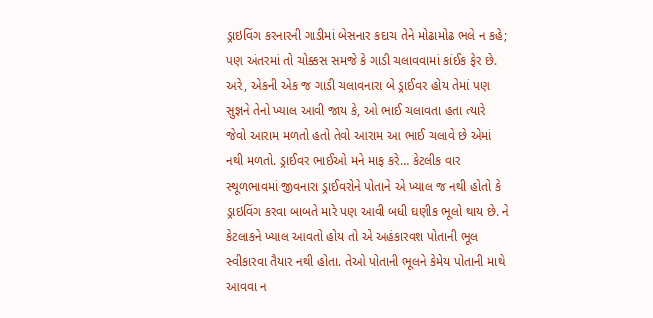ડ્રાઇવિંગ કરનારની ગાડીમાં બેસનાર કદાચ તેને મોઢામોઢ ભલે ન કહે; પણ અંતરમાં તો ચોક્કસ સમજે કે ગાડી ચલાવવામાં કાંઈક ફેર છે. અરે, એકની એક જ ગાડી ચલાવનારા બે ડ્રાઈવર હોય તેમાં પણ સુજ્ઞને તેનો ખ્યાલ આવી જાય કે, ઓ ભાઈ ચલાવતા હતા ત્યારે જેવો આરામ મળતો હતો તેવો આરામ આ ભાઈ ચલાવે છે એમાં નથી મળતો. ડ્રાઈવર ભાઈઓ મને માફ કરે… કેટલીક વાર સ્થૂળભાવમાં જીવનારા ડ્રાઈવરોને પોતાને એ ખ્યાલ જ નથી હોતો કે ડ્રાઇવિંગ કરવા બાબતે મારે પણ આવી બધી ઘણીક ભૂલો થાય છે. ને કેટલાકને ખ્યાલ આવતો હોય તો એ અહંકારવશ પોતાની ભૂલ સ્વીકારવા તૈયાર નથી હોતા. તેઓ પોતાની ભૂલને કેમેય પોતાની માથે આવવા ન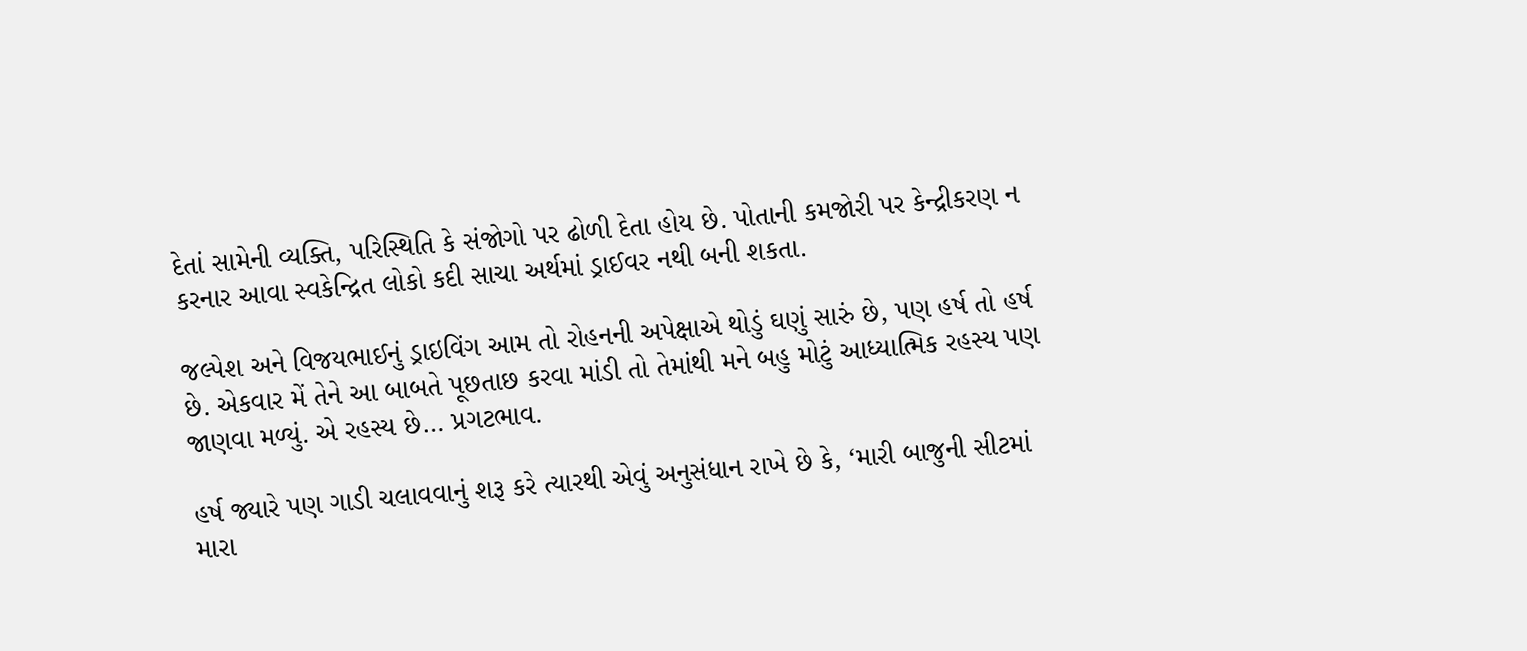દેતાં સામેની વ્યક્તિ, પરિસ્થિતિ કે સંજોગો પર ઢોળી દેતા હોય છે. પોતાની કમજોરી પર કેન્દ્રીકરણ ન કરનાર આવા સ્વકેન્દ્રિત લોકો કદી સાચા અર્થમાં ડ્રાઈવર નથી બની શકતા.

જલ્પેશ અને વિજયભાઈનું ડ્રાઇવિંગ આમ તો રોહનની અપેક્ષાએ થોડું ઘણું સારું છે, પણ હર્ષ તો હર્ષ છે. એકવાર મેં તેને આ બાબતે પૂછતાછ કરવા માંડી તો તેમાંથી મને બહુ મોટું આધ્યાત્મિક રહસ્ય પણ જાણવા મળ્યું. એ રહસ્ય છે… પ્રગટભાવ.

હર્ષ જ્યારે પણ ગાડી ચલાવવાનું શરૂ કરે ત્યારથી એવું અનુસંધાન રાખે છે કે, ‘મારી બાજુની સીટમાં મારા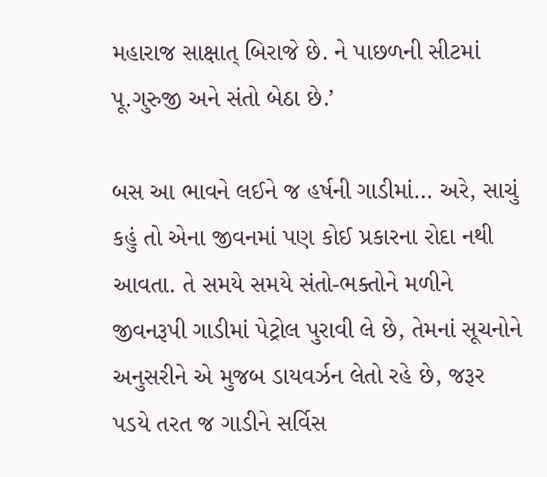મહારાજ સાક્ષાત્ બિરાજે છે. ને પાછળની સીટમાં પૂ.ગુરુજી અને સંતો બેઠા છે.’

બસ આ ભાવને લઈને જ હર્ષની ગાડીમાં… અરે, સાચું કહું તો એના જીવનમાં પણ કોઈ પ્રકારના રોદા નથી આવતા. તે સમયે સમયે સંતો-ભક્તોને મળીને જીવનરૂપી ગાડીમાં પેટ્રોલ પુરાવી લે છે, તેમનાં સૂચનોને અનુસરીને એ મુજબ ડાયવર્ઝન લેતો રહે છે, જરૂર પડયે તરત જ ગાડીને સર્વિસ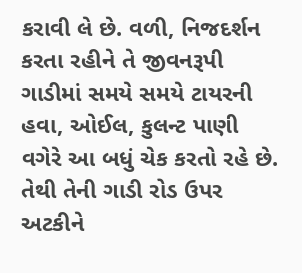કરાવી લે છે. વળી, નિજદર્શન કરતા રહીને તે જીવનરૂપી ગાડીમાં સમયે સમયે ટાયરની હવા, ઓઈલ, કુલન્ટ પાણી વગેરે આ બધું ચેક કરતો રહે છે. તેથી તેની ગાડી રોડ ઉપર અટકીને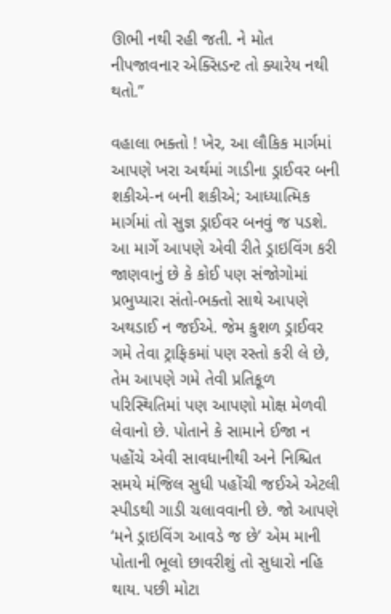ઊભી નથી રહી જતી. ને મોત નીપજાવનાર એક્સિડન્ટ તો ક્યારેય નથી થતો.”

વહાલા ભક્તો ! ખેર, આ લૌકિક માર્ગમાં આપણે ખરા અર્થમાં ગાડીના ડ્રાઈવર બની શકીએ-ન બની શકીએ; આધ્યાત્મિક માર્ગમાં તો સુજ્ઞ ડ્રાઈવર બનવું જ પડશે. આ માર્ગે આપણે એવી રીતે ડ્રાઇવિંગ કરી જાણવાનું છે કે કોઈ પણ સંજોગોમાં પ્રભુપ્યારા સંતો-ભક્તો સાથે આપણે અથડાઈ ન જઈએ. જેમ કુશળ ડ્રાઈવર ગમે તેવા ટ્રાફિકમાં પણ રસ્તો કરી લે છે, તેમ આપણે ગમે તેવી પ્રતિકૂળ પરિસ્થિતિમાં પણ આપણો મોક્ષ મેળવી લેવાનો છે. પોતાને કે સામાને ઈજા ન પહોંચે એવી સાવધાનીથી અને નિશ્ચિત સમયે મંજિલ સુધી પહોંચી જઈએ એટલી સ્પીડથી ગાડી ચલાવવાની છે. જો આપણે ‘મને ડ્રાઇવિંગ આવડે જ છે’ એમ માની પોતાની ભૂલો છાવરીશું તો સુધારો નહિ થાય. પછી મોટા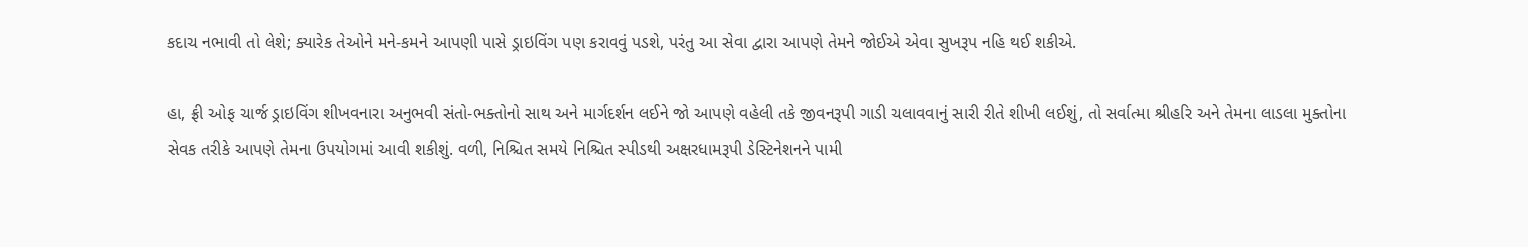કદાચ નભાવી તો લેશે; ક્યારેક તેઓને મને-કમને આપણી પાસે ડ્રાઇવિંગ પણ કરાવવું પડશે, પરંતુ આ સેવા દ્વારા આપણે તેમને જોઈએ એવા સુખરૂપ નહિ થઈ શકીએ.

હા, ફ્રી ઓફ ચાર્જ ડ્રાઇવિંગ શીખવનારા અનુભવી સંતો-ભક્તોનો સાથ અને માર્ગદર્શન લઈને જો આપણે વહેલી તકે જીવનરૂપી ગાડી ચલાવવાનું સારી રીતે શીખી લઈશું, તો સર્વાત્મા શ્રીહરિ અને તેમના લાડલા મુક્તોના સેવક તરીકે આપણે તેમના ઉપયોગમાં આવી શકીશું. વળી, નિશ્ચિત સમયે નિશ્ચિત સ્પીડથી અક્ષરધામરૂપી ડેસ્ટિનેશનને પામી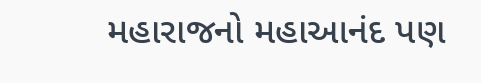મહારાજનો મહાઆનંદ પણ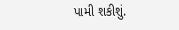પામી શકીશું.